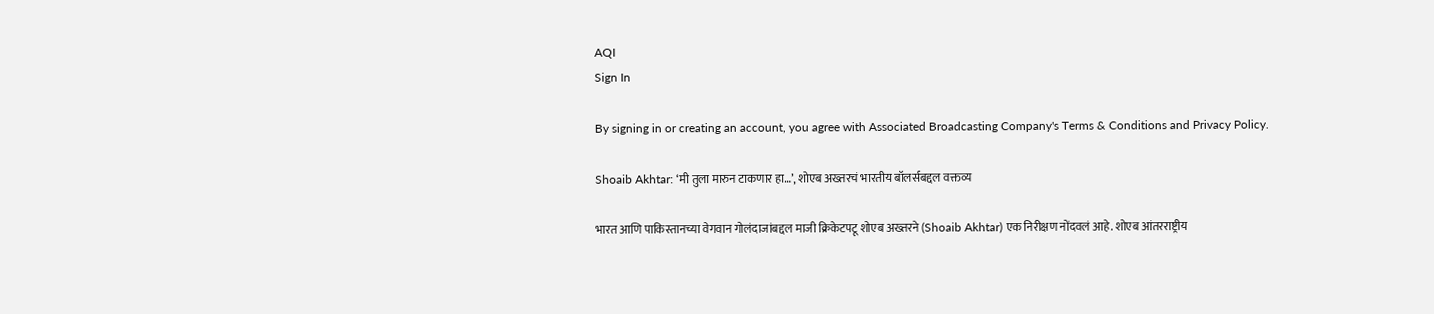AQI
Sign In

By signing in or creating an account, you agree with Associated Broadcasting Company's Terms & Conditions and Privacy Policy.

Shoaib Akhtar: ‘मी तुला मारुन टाकणार हा…’, शोएब अख्तरचं भारतीय बॉलर्सबद्दल वक्तव्य

भारत आणि पाकिस्तानच्या वेगवान गोलंदाजांबद्दल माजी क्रिकेटपटू शोएब अख्तरने (Shoaib Akhtar) एक निरीक्षण नोंदवलं आहे. शोएब आंतरराष्ट्रीय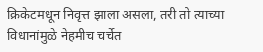क्रिकेटमधून निवृत्त झाला असला, तरी तो त्याच्या विधानांमुळे नेहमीच चर्चेत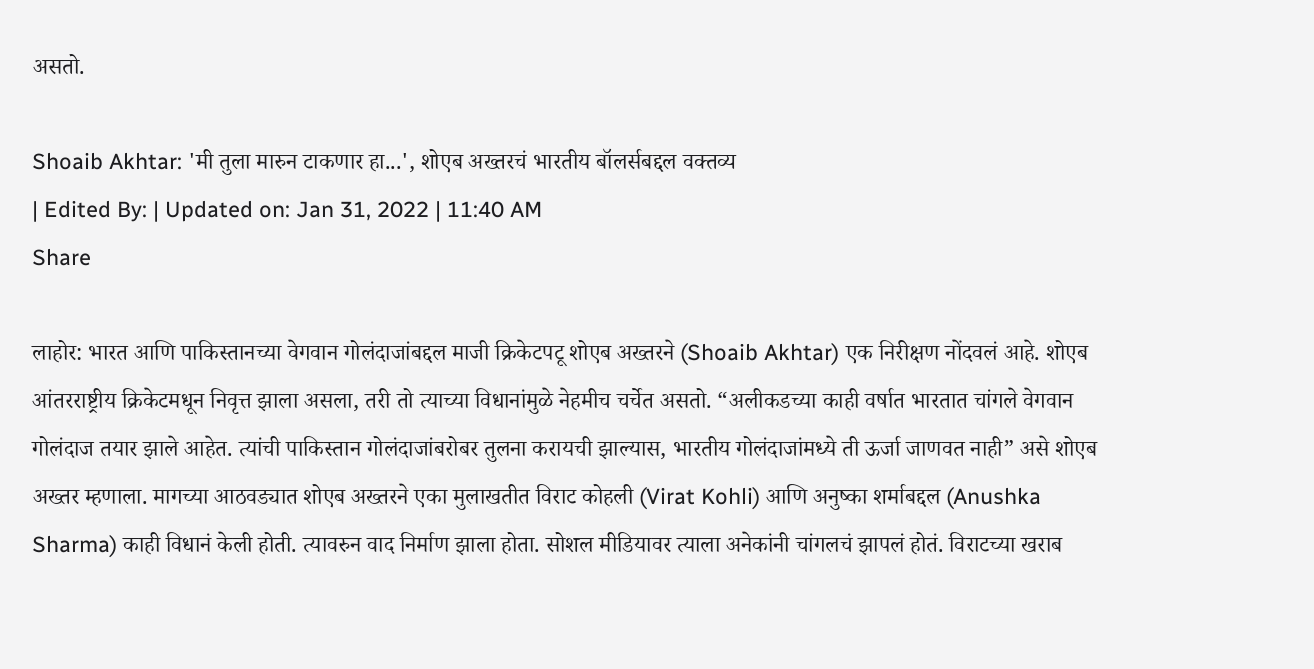असतो.

Shoaib Akhtar: 'मी तुला मारुन टाकणार हा...', शोएब अख्तरचं भारतीय बॉलर्सबद्दल वक्तव्य
| Edited By: | Updated on: Jan 31, 2022 | 11:40 AM
Share

लाहोर: भारत आणि पाकिस्तानच्या वेगवान गोलंदाजांबद्दल माजी क्रिकेटपटू शोएब अख्तरने (Shoaib Akhtar) एक निरीक्षण नोंदवलं आहे. शोएब आंतरराष्ट्रीय क्रिकेटमधून निवृत्त झाला असला, तरी तो त्याच्या विधानांमुळे नेहमीच चर्चेत असतो. “अलीकडच्या काही वर्षात भारतात चांगले वेगवान गोलंदाज तयार झाले आहेत. त्यांची पाकिस्तान गोलंदाजांबरोबर तुलना करायची झाल्यास, भारतीय गोलंदाजांमध्ये ती ऊर्जा जाणवत नाही” असे शोएब अख्तर म्हणाला. मागच्या आठवड्यात शोएब अख्तरने एका मुलाखतीत विराट कोहली (Virat Kohli) आणि अनुष्का शर्माबद्दल (Anushka Sharma) काही विधानं केली होती. त्यावरुन वाद निर्माण झाला होता. सोशल मीडियावर त्याला अनेकांनी चांगलचं झापलं होतं. विराटच्या खराब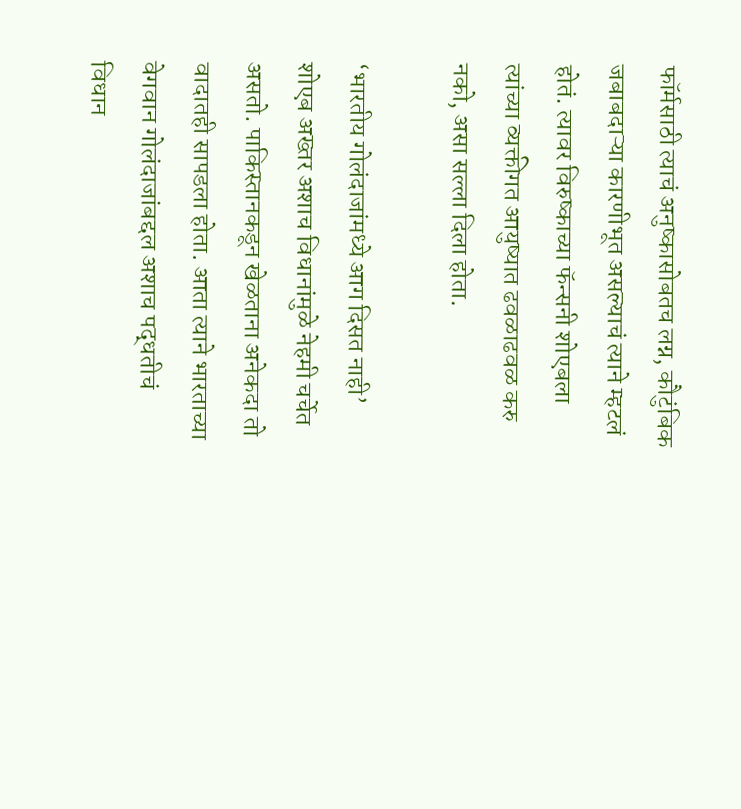फॉर्मसाठी त्याचं अनुष्कासोबतच लग्न, कौटुंबिक जबाबदाऱ्या कारणीभूत असल्याचं त्याने म्हटलं होतं. त्यावर विरुष्काच्या फॅन्सनी शोएबला त्यांच्या व्यक्तीगत आयुष्यात ढवळाढवळ करु नको, असा सल्ला दिला होता.

‘भारतीय गोलंदाजांमध्ये आग दिसत नाही’ शोएब अख्तर अशाच विधानांमुळे नेहमी चर्चेत असतो. पाकिस्तानकडून खेळताना अनेकदा तो वादातही सापडला होता. आता त्याने भारताच्या वेगवान गोलंदाजांबद्दल अशाच पद्धतीचं विधान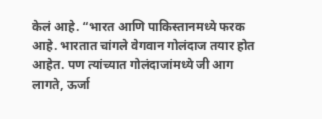केलं आहे. “भारत आणि पाकिस्तानमध्ये फरक आहे. भारतात चांगले वेगवान गोलंदाज तयार होत आहेत. पण त्यांच्यात गोलंदाजांमध्ये जी आग लागते, ऊर्जा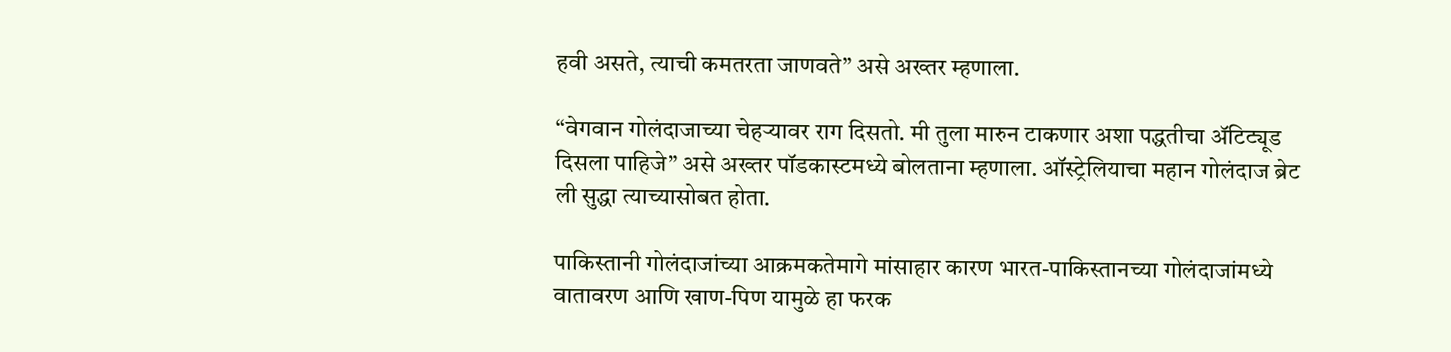हवी असते, त्याची कमतरता जाणवते” असे अख्तर म्हणाला.

“वेगवान गोलंदाजाच्या चेहऱ्यावर राग दिसतो. मी तुला मारुन टाकणार अशा पद्धतीचा अ‍ॅटिट्यूड दिसला पाहिजे” असे अख्तर पॉडकास्टमध्ये बोलताना म्हणाला. ऑस्ट्रेलियाचा महान गोलंदाज ब्रेट ली सुद्धा त्याच्यासोबत होता.

पाकिस्तानी गोलंदाजांच्या आक्रमकतेमागे मांसाहार कारण भारत-पाकिस्तानच्या गोलंदाजांमध्ये वातावरण आणि खाण-पिण यामुळे हा फरक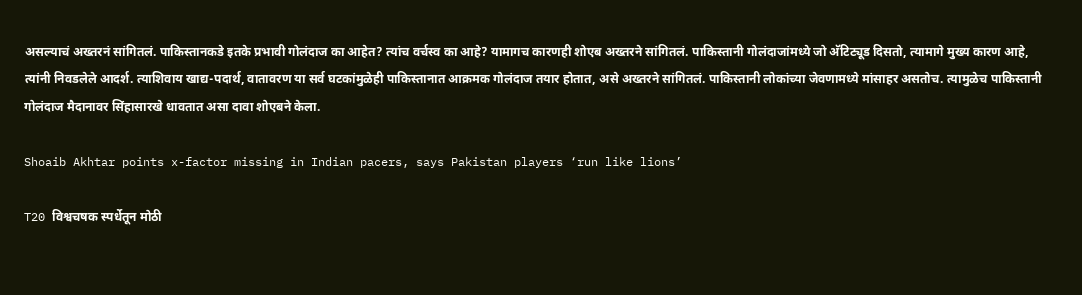असल्याचं अख्तरनं सांगितलं. पाकिस्तानकडे इतके प्रभावी गोलंदाज का आहेत? त्यांच वर्चस्व का आहे? यामागच कारणही शोएब अख्तरने सांगितलं. पाकिस्तानी गोलंदाजांमध्ये जो अ‍ॅटिट्यूड दिसतो, त्यामागे मुख्य कारण आहे, त्यांनी निवडलेले आदर्श. त्याशिवाय खाद्य-पदार्थ, वातावरण या सर्व घटकांमुळेही पाकिस्तानात आक्रमक गोलंदाज तयार होतात, असे अख्तरने सांगितलं. पाकिस्तानी लोकांच्या जेवणामध्ये मांसाहर असतोच. त्यामुळेच पाकिस्तानी गोलंदाज मैदानावर सिंहासारखे धावतात असा दावा शोएबने केला.

Shoaib Akhtar points x-factor missing in Indian pacers, says Pakistan players ‘run like lions’

T20 विश्वचषक स्पर्धेतून मोठी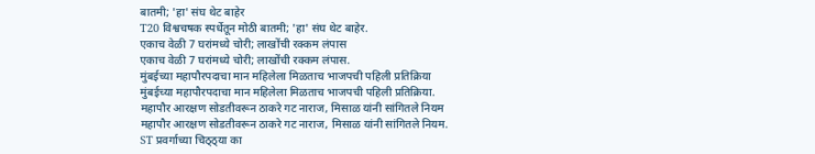बातमी; 'हा' संघ थेट बाहेर
T20 विश्वचषक स्पर्धेतून मोठी बातमी; 'हा' संघ थेट बाहेर.
एकाच वेळी 7 घरांमध्ये चोरी; लाखोंची रक्कम लंपास
एकाच वेळी 7 घरांमध्ये चोरी; लाखोंची रक्कम लंपास.
मुंबईच्या महापौरपदाचा मान महिलेला मिळताच भाजपची पहिली प्रतिक्रिया
मुंबईच्या महापौरपदाचा मान महिलेला मिळताच भाजपची पहिली प्रतिक्रिया.
महापौर आरक्षण सोडतीवरून ठाकरे गट नाराज, मिसाळ यांनी सांगितले नियम
महापौर आरक्षण सोडतीवरून ठाकरे गट नाराज, मिसाळ यांनी सांगितले नियम.
ST प्रवर्गाच्या चिठ्ठ्या का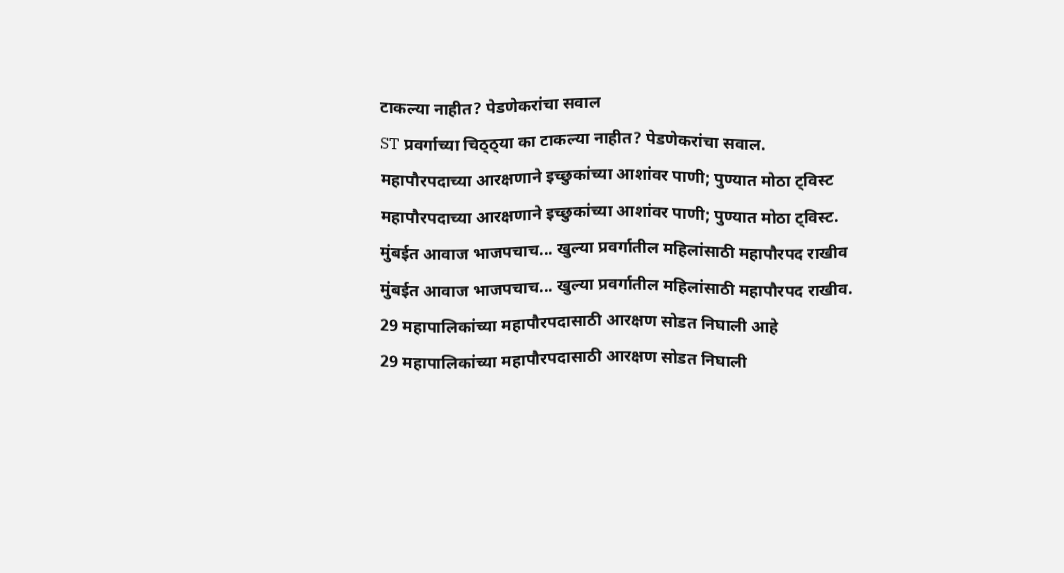टाकल्या नाहीत? पेडणेकरांचा सवाल
ST प्रवर्गाच्या चिठ्ठ्या का टाकल्या नाहीत? पेडणेकरांचा सवाल.
महापौरपदाच्या आरक्षणाने इच्छुकांच्या आशांवर पाणी; पुण्यात मोठा ट्विस्ट
महापौरपदाच्या आरक्षणाने इच्छुकांच्या आशांवर पाणी; पुण्यात मोठा ट्विस्ट.
मुंबईत आवाज भाजपचाच... खुल्या प्रवर्गातील महिलांसाठी महापौरपद राखीव
मुंबईत आवाज भाजपचाच... खुल्या प्रवर्गातील महिलांसाठी महापौरपद राखीव.
29 महापालिकांच्या महापौरपदासाठी आरक्षण सोडत निघाली आहे
29 महापालिकांच्या महापौरपदासाठी आरक्षण सोडत निघाली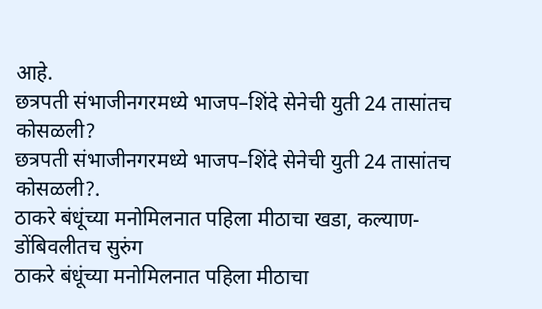आहे.
छत्रपती संभाजीनगरमध्ये भाजप–शिंदे सेनेची युती 24 तासांतच कोसळली?
छत्रपती संभाजीनगरमध्ये भाजप–शिंदे सेनेची युती 24 तासांतच कोसळली?.
ठाकरे बंधूंच्या मनोमिलनात पहिला मीठाचा खडा, कल्याण-डोंबिवलीतच सुरुंग
ठाकरे बंधूंच्या मनोमिलनात पहिला मीठाचा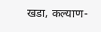खडा, कल्याण-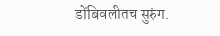डोंबिवलीतच सुरुंग.